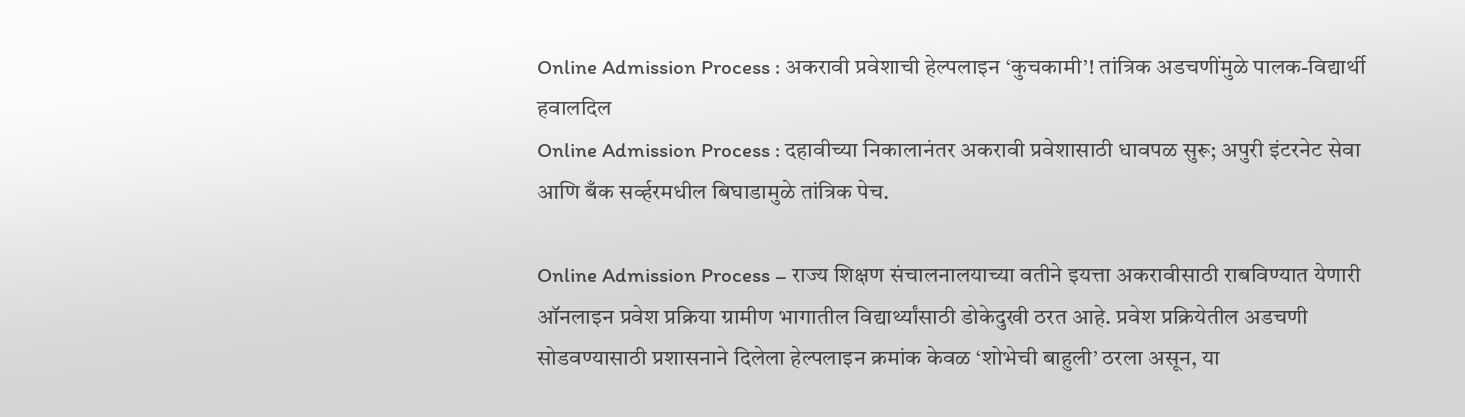Online Admission Process : अकरावी प्रवेशाची हेल्पलाइन ‘कुचकामी’! तांत्रिक अडचणींमुळे पालक-विद्यार्थी हवालदिल
Online Admission Process : दहावीच्या निकालानंतर अकरावी प्रवेशासाठी धावपळ सुरू; अपुरी इंटरनेट सेवा आणि बँक सर्व्हरमधील बिघाडामुळे तांत्रिक पेच.

Online Admission Process – राज्य शिक्षण संचालनालयाच्या वतीने इयत्ता अकरावीसाठी राबविण्यात येणारी ऑनलाइन प्रवेश प्रक्रिया ग्रामीण भागातील विद्यार्थ्यांसाठी डोकेदुखी ठरत आहे. प्रवेश प्रक्रियेतील अडचणी सोडवण्यासाठी प्रशासनाने दिलेला हेल्पलाइन क्रमांक केवळ ‘शोभेची बाहुली’ ठरला असून, या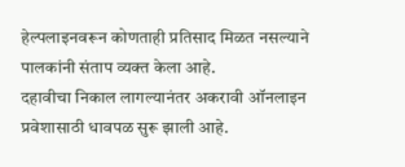हेल्पलाइनवरून कोणताही प्रतिसाद मिळत नसल्याने पालकांनी संताप व्यक्त केला आहे.
दहावीचा निकाल लागल्यानंतर अकरावी ऑनलाइन प्रवेशासाठी धावपळ सुरू झाली आहे.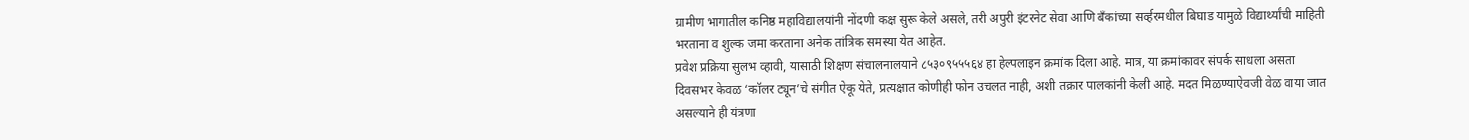ग्रामीण भागातील कनिष्ठ महाविद्यालयांनी नोंदणी कक्ष सुरू केले असले, तरी अपुरी इंटरनेट सेवा आणि बँकांच्या सर्व्हरमधील बिघाड यामुळे विद्यार्थ्यांची माहिती भरताना व शुल्क जमा करताना अनेक तांत्रिक समस्या येत आहेत.
प्रवेश प्रक्रिया सुलभ व्हावी, यासाठी शिक्षण संचालनालयाने ८५३०९५५५६४ हा हेल्पलाइन क्रमांक दिला आहे. मात्र, या क्रमांकावर संपर्क साधला असता दिवसभर केवळ ‘कॉलर ट्यून’चे संगीत ऐकू येते, प्रत्यक्षात कोणीही फोन उचलत नाही, अशी तक्रार पालकांनी केली आहे. मदत मिळण्याऐवजी वेळ वाया जात असल्याने ही यंत्रणा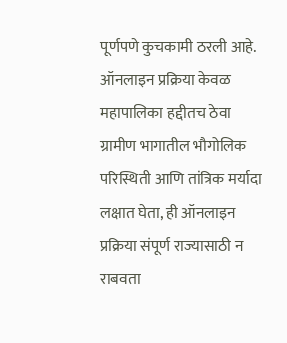पूर्णपणे कुचकामी ठरली आहे.
ऑनलाइन प्रक्रिया केवळ महापालिका हद्दीतच ठेवा
ग्रामीण भागातील भौगोलिक परिस्थिती आणि तांत्रिक मर्यादा लक्षात घेता, ही ऑनलाइन प्रक्रिया संपूर्ण राज्यासाठी न राबवता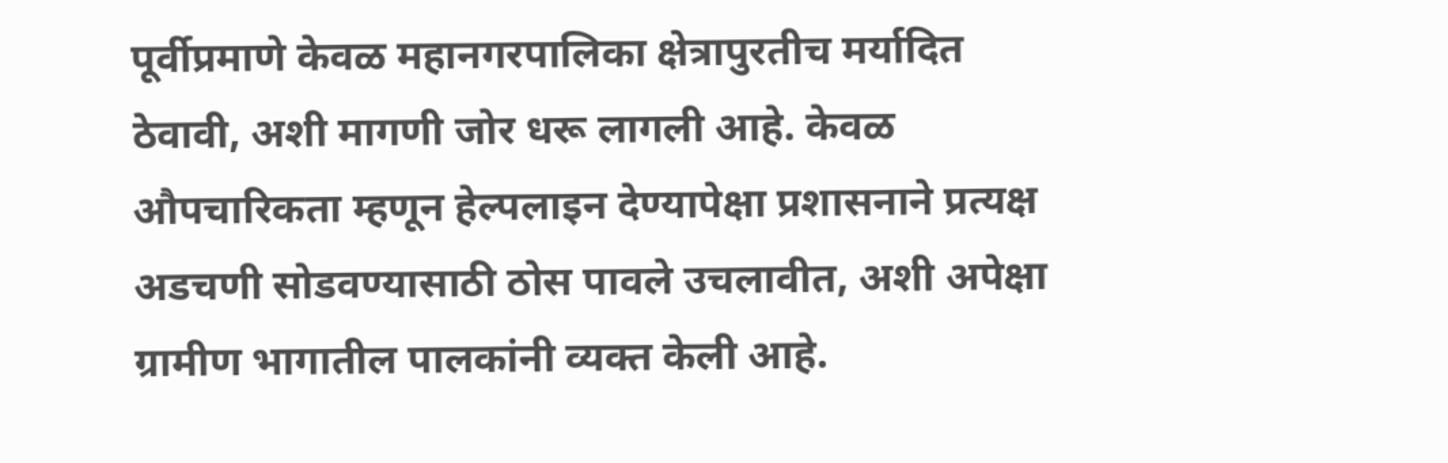पूर्वीप्रमाणे केवळ महानगरपालिका क्षेत्रापुरतीच मर्यादित ठेवावी, अशी मागणी जोर धरू लागली आहे. केवळ औपचारिकता म्हणून हेल्पलाइन देण्यापेक्षा प्रशासनाने प्रत्यक्ष अडचणी सोडवण्यासाठी ठोस पावले उचलावीत, अशी अपेक्षा ग्रामीण भागातील पालकांनी व्यक्त केली आहे.